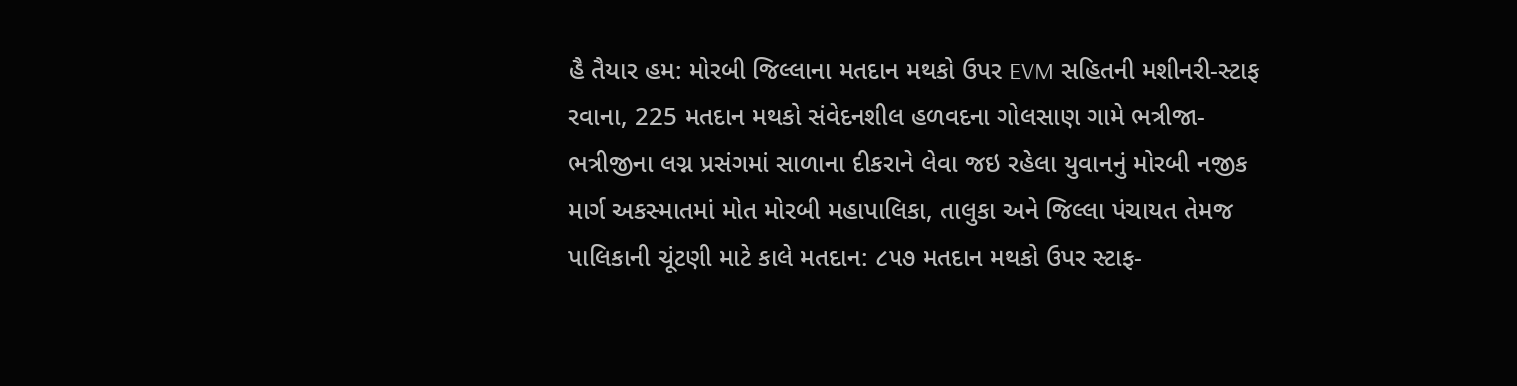હૈ તૈયાર હમ: મોરબી જિલ્લાના મતદાન મથકો ઉપર EVM સહિતની મશીનરી-સ્ટાફ રવાના, 225 મતદાન મથકો સંવેદનશીલ હળવદના ગોલસાણ ગામે ભત્રીજા-ભત્રીજીના લગ્ન પ્રસંગમાં સાળાના દીકરાને લેવા જઇ રહેલા યુવાનનું મોરબી નજીક માર્ગ અકસ્માતમાં મોત મોરબી મહાપાલિકા, તાલુકા અને જિલ્લા પંચાયત તેમજ પાલિકાની ચૂંટણી માટે કાલે મતદાન: ૮૫૭ મતદાન મથકો ઉપર સ્ટાફ-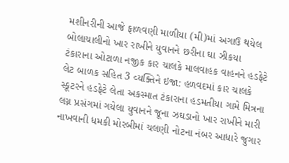મશીનરીની આજે ફાળવણી માળીયા (મી)માં અગાઉ થયેલ બોલાચાલીનો ખાર રાખીને યુવાનને છરીના ઘા ઝીકયા ટંકારાના ઓટાળા નજીક કાર ચાલકે માલવાહક વાહનને હડફેટે લેટ બાળક સહિત 3 વ્યક્તિને ઇજા: હળવદમાં કાર ચાલકે સ્કૂટરને હડફેટે લેતા અકસ્માત ટંકારાના હડમતીયા ગામે મિત્રના લગ્ન પ્રસંગમાં ગયેલા યુવાનને જૂના ઝઘડાનો ખાર રાખીને મારી નાખવાની ધમકી મોરબીમાં ચલણી નોટના નંબર આધારે જુગાર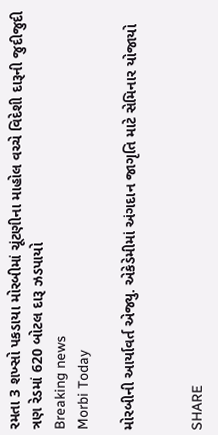રમતા 3 શખ્સો પકડાયા મોરબીમાં ચૂંટણીના માહોલ વચ્ચે વિદેશી દારૂની જુદીજુદી ત્રણ રેડમાં 620 બોટલ દારૂ ઝડપાયો
Breaking news
Morbi Today

મોરબીની આર્યાવર્ત એજ્યુ. એકેડેમીમાં અંગદાન જાગૃતિ માટે સેમિનાર યોજાયો


SHARE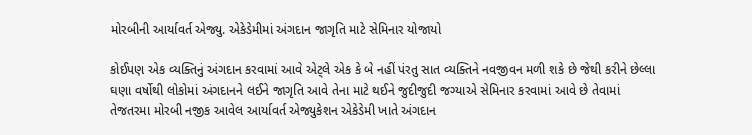મોરબીની આર્યાવર્ત એજ્યુ. એકેડેમીમાં અંગદાન જાગૃતિ માટે સેમિનાર યોજાયો

કોઈપણ એક વ્યક્તિનું અંગદાન કરવામાં આવે એટ્લે એક કે બે નહીં પંરતુ સાત વ્યક્તિને નવજીવન મળી શકે છે જેથી કરીને છેલ્લા ઘણા વર્ષોથી લોકોમાં અંગદાનને લઈને જાગૃતિ આવે તેના માટે થઈને જુદીજુદી જગ્યાએ સેમિનાર કરવામાં આવે છે તેવામાં તેજતરમા મોરબી નજીક આવેલ આર્યાવર્ત એજ્યુકેશન એકેડેમી ખાતે અંગદાન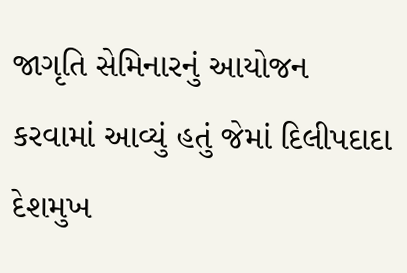જાગૃતિ સેમિનારનું આયોજન કરવામાં આવ્યું હતું જેમાં દિલીપદાદા દેશમુખ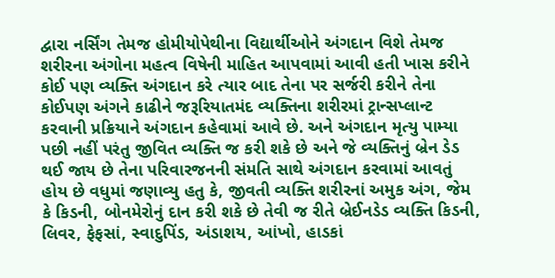દ્વારા નર્સિંગ તેમજ હોમીયોપેથીના વિદ્યાર્થીઓને અંગદાન વિશે તેમજ શરીરના અંગોના મહત્વ વિષેની માહિત આપવામાં આવી હતી ખાસ કરીને કોઈ પણ વ્યક્તિ અંગદાન કરે ત્યાર બાદ તેના પર સર્જરી કરીને તેના કોઈપણ અંગને કાઢીને જરૂરિયાતમંદ વ્યક્તિના શરીરમાં ટ્રાન્સપ્લાન્ટ કરવાની પ્રક્રિયાને અંગદાન કહેવામાં આવે છે. અને અંગદાન મૃત્યુ પામ્યા પછી નહીં પરંતુ જીવિત વ્યક્તિ જ કરી શકે છે અને જે વ્યક્તિનું બ્રેન ડેડ થઈ જાય છે તેના પરિવારજનની સંમતિ સાથે અંગદાન કરવામાં આવતું હોય છે વધુમાં જણાવ્યુ હતુ કે, જીવતી વ્યક્તિ શરીરનાં અમુક અંગ, જેમ કે કિડની, બોનમેરોનું દાન કરી શકે છે તેવી જ રીતે બ્રેઈનડેડ વ્યક્તિ કિડની, લિવર, ફેફસાં, સ્વાદુપિંડ, અંડાશય, આંખો, હાડકાં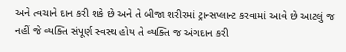અને ત્વચાને દાન કરી શકે છે અને તે બીજા શરીરમાં ટ્રાન્સપ્લાન્ટ કરવામાં આવે છે આટલું જ નહીં જે વ્યક્તિ સંપૂર્ણ સ્વસ્થ હોય તે વ્યક્તિ જ અંગદાન કરી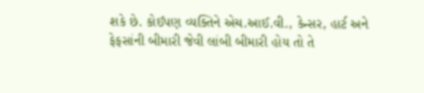શકે છે. કોઈપણ વ્યક્તિને એચ.આઈ.વી., કેન્સર, હાર્ટ અને ફેફસાંની બીમારી જેવી લાંબી બીમારી હોય તો તે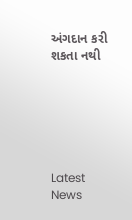અંગદાન કરી શકતા નથી






Latest News